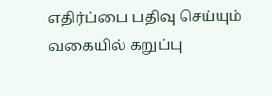எதிர்ப்பை பதிவு செய்யும் வகையில் கறுப்பு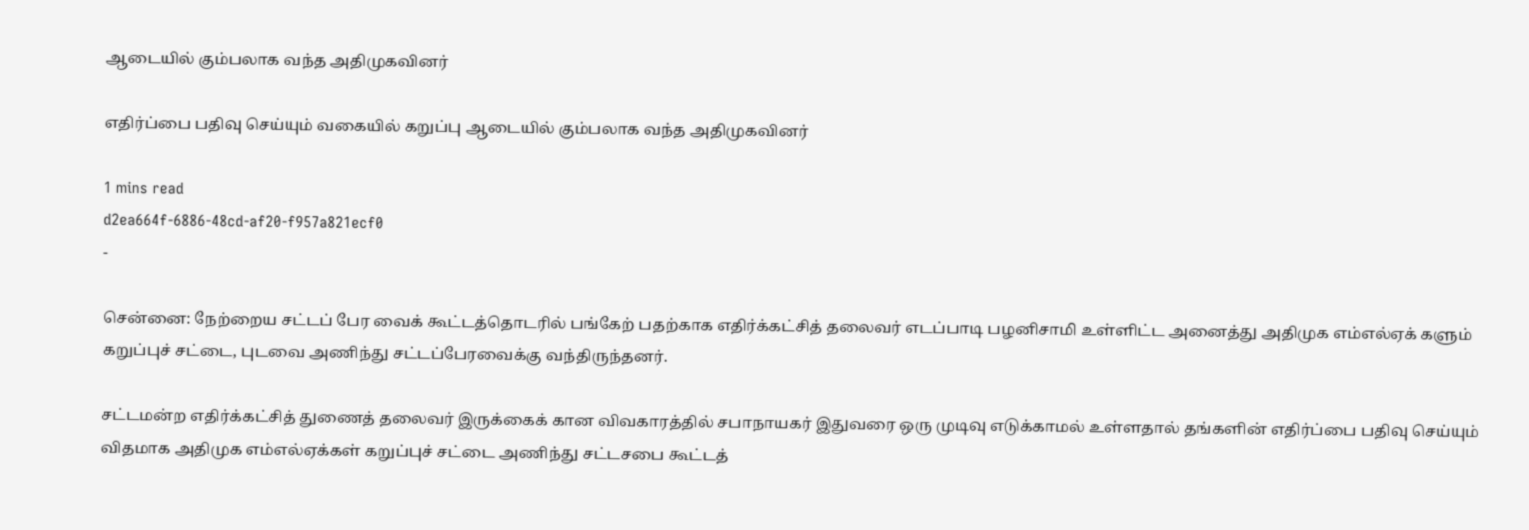ஆடையில் கும்பலாக வந்த அதிமுகவினர்

எதிர்ப்பை பதிவு செய்யும் வகையில் கறுப்பு ஆடையில் கும்பலாக வந்த அதிமுகவினர்

1 mins read
d2ea664f-6886-48cd-af20-f957a821ecf0
-

சென்னை: நேற்றைய சட்டப் பேர வைக் கூட்டத்தொடரில் பங்கேற் பதற்காக எதிர்க்கட்சித் தலைவர் எடப்பாடி பழனிசாமி உள்ளிட்ட அனைத்து அதிமுக எம்எல்ஏக் களும் கறுப்புச் சட்டை, புடவை அணிந்து சட்டப்பேரவைக்கு வந்திருந்தனர்.

சட்டமன்ற எதிர்க்கட்சித் துணைத் தலைவர் இருக்கைக் கான விவகாரத்தில் சபாநாயகர் இதுவரை ஒரு முடிவு எடுக்காமல் உள்ளதால் தங்களின் எதிர்ப்பை பதிவு செய்யும் விதமாக அதிமுக எம்எல்ஏக்கள் கறுப்புச் சட்டை அணிந்து சட்டசபை கூட்டத்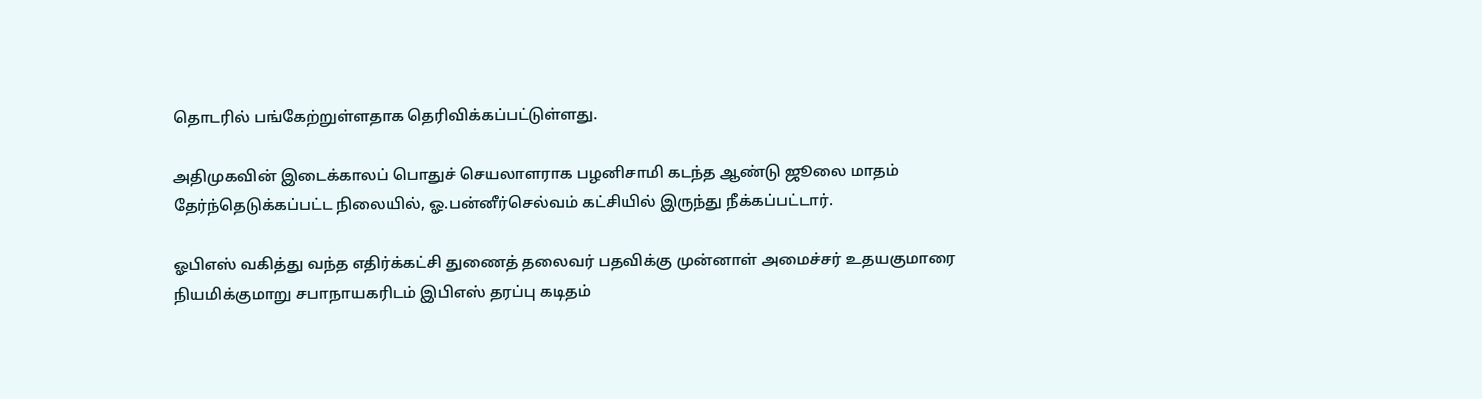தொடரில் பங்கேற்றுள்ளதாக தெரிவிக்கப்பட்டுள்ளது.

அதிமுகவின் இடைக்காலப் பொதுச் செயலாளராக பழனிசாமி கடந்த ஆண்டு ஜூலை மாதம் தேர்ந்தெடுக்கப்பட்ட நிலையில், ஓ.பன்னீர்செல்வம் கட்சியில் இருந்து நீக்கப்பட்டார்.

ஓபிஎஸ் வகித்து வந்த எதிர்க்கட்சி துணைத் தலைவர் பதவிக்கு முன்னாள் அமைச்சர் உதயகுமாரை நியமிக்குமாறு சபாநாயகரிடம் இபிஎஸ் தரப்பு கடிதம்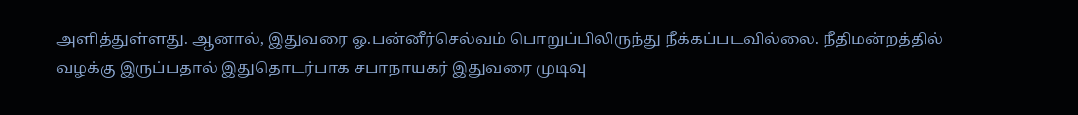அளித்துள்ளது. ஆனால், இதுவரை ஓ.பன்னீர்செல்வம் பொறுப்பிலிருந்து நீக்கப்படவில்லை. நீதிமன்றத்தில் வழக்கு இருப்பதால் இதுதொடர்பாக சபாநாயகர் இதுவரை முடிவு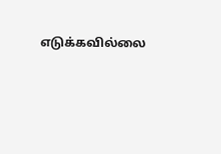எடுக்கவில்லை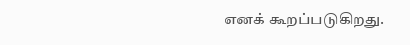எனக் கூறப்படுகிறது.